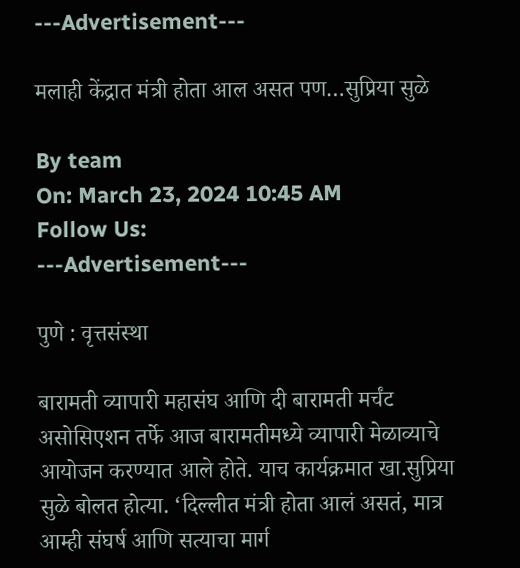---Advertisement---

मलाही केंद्रात मंत्री होता आल असत पण…सुप्रिया सुळे

By team
On: March 23, 2024 10:45 AM
Follow Us:
---Advertisement---

पुणे : वृत्तसंस्था

बारामती व्यापारी महासंघ आणि दी बारामती मर्चंट असोसिएशन तर्फे आज बारामतीमध्ये व्यापारी मेळाव्याचे आयोजन करण्यात आले होते. याच कार्यक्रमात खा.सुप्रिया सुळे बोलत होत्या. ‘दिल्लीत मंत्री होता आलं असतं, मात्र आम्ही संघर्ष आणि सत्याचा मार्ग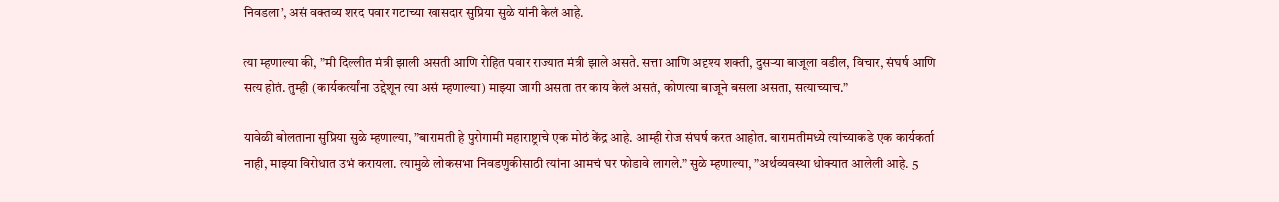निवडला’, असं वक्तव्य शरद पवार गटाच्या खासदार सुप्रिया सुळे यांनी केलं आहे.

त्या म्हणाल्या की, ”मी दिल्लीत मंत्री झाली असती आणि रोहित पवार राज्यात मंत्री झाले असते. सत्ता आणि अदृश्य शक्ती, दुसऱ्या बाजूला वडील, विचार, संघर्ष आणि सत्य होतं. तुम्ही (कार्यकर्त्यांना उद्देशून त्या असं म्हणाल्या) माझ्या जागी असता तर काय केलं असतं, कोणत्या बाजूने बसला असता, सत्याच्याच.”

यावेळी बोलताना सुप्रिया सुळे म्हणाल्या, ”बारामती हे पुरोगामी महाराष्ट्राचे एक मोठं केंद्र आहे. आम्ही रोज संघर्ष करत आहोत. बारामतीमध्ये त्यांच्याकडे एक कार्यकर्ता नाही, माझ्या विरोधात उभं करायला. त्यामुळे लोकसभा निवडणुकीसाठी त्यांना आमचं घर फोडावे लागले.” सुळे म्हणाल्या, ”अर्थव्यवस्था धोक्यात आलेली आहे. 5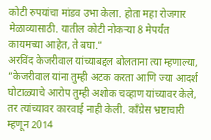कोटी रुपयांचा मांडव उभा केला. होता महा रोजगार मेळाव्यासाठी. यातील कोटी नोकऱ्या 8 मेपर्यंत कायमच्या आहेत, ते बघा.”
अरविंद केजरीवाल यांच्याबद्दल बोलताना त्या म्हणाल्या, ”केजरीवाल यांना तुम्ही अटक करता आणि ज्या आदर्श घोटाळ्याचे आरोप तुम्ही अशोक चव्हाण यांच्यावर केले, तर त्यांच्यावर कारवाई नाही केली. काँग्रेस भ्रष्टाचारी म्हणून 2014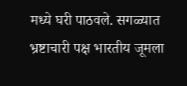मध्ये घरी पाठवले. सगळ्यात भ्रष्टाचारी पक्ष भारतीय जूमला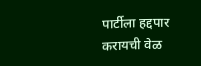पार्टीला हद्दपार करायची वेळ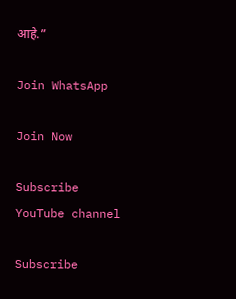आहे.”

Join WhatsApp

Join Now

Subscribe YouTube channel

Subscribe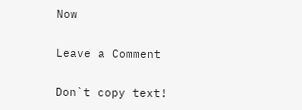Now

Leave a Comment

Don`t copy text!